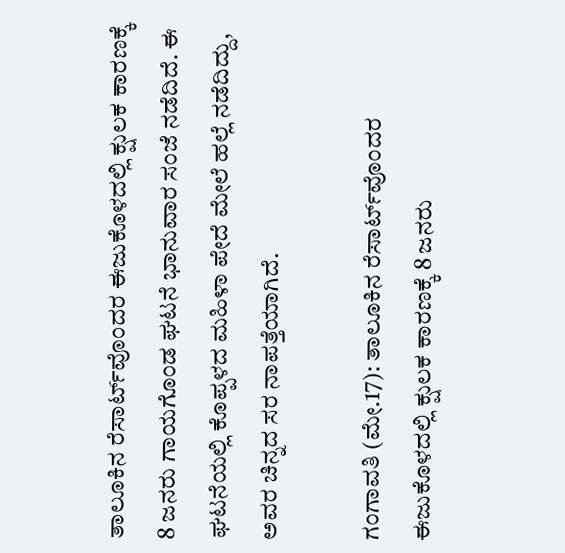ತಾಲೂಕಿನ ರೆಸಾರ್ಟ್‌ವೊಂದರ ಈಜುಕೊಳದಲ್ಲಿ ಕ್ಷುಲಕ ಕಾರಣಕ್ಕೆ 8 ಜನರು ಗಾಯಗೊಂಡ ಘಟನೆ ಭಾನುವಾರ ಸಂಜೆ ನಡೆದಿದೆ. ಈ ಘಟನೆಯಲ್ಲಿ ಕೊಪ್ಪಳದ ಮಹಿಳಾ ಪೇದೆ ಮೇಲೆ ಹಲ್ಲೆ ನಡೆದಿದ್ದು, ಅವರ ಚಿನ್ನದ ಸರ ನಾಪತ್ತೆಯಾಗಿದೆ.

ಗಂಗಾವತಿ (ಮೇ.17): ತಾಲೂಕಿನ ರೆಸಾರ್ಟ್‌ವೊಂದರ ಈಜುಕೊಳದಲ್ಲಿ ಕ್ಷುಲಕ ಕಾರಣಕ್ಕೆ 8 ಜನರು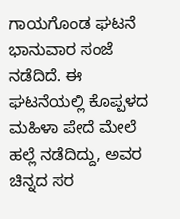ಗಾಯಗೊಂಡ ಘಟನೆ ಭಾನುವಾರ ಸಂಜೆ ನಡೆದಿದೆ. ಈ ಘಟನೆಯಲ್ಲಿ ಕೊಪ್ಪಳದ ಮಹಿಳಾ ಪೇದೆ ಮೇಲೆ ಹಲ್ಲೆ ನಡೆದಿದ್ದು, ಅವರ ಚಿನ್ನದ ಸರ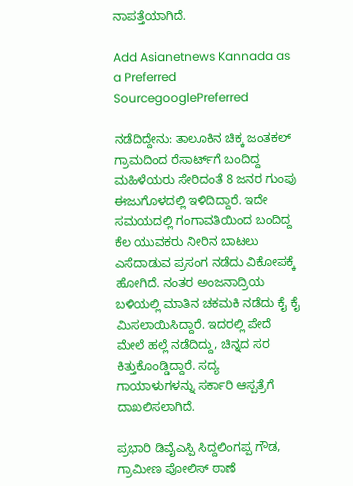ನಾಪತ್ತೆಯಾಗಿದೆ.

Add Asianetnews Kannada as a Preferred SourcegooglePreferred

ನಡೆದಿದ್ದೇನು: ತಾಲೂಕಿನ ಚಿಕ್ಕ ಜಂತಕಲ್ ಗ್ರಾಮದಿಂದ ರೆಸಾರ್ಟ್‌ಗೆ ಬಂದಿದ್ದ ಮಹಿಳೆಯರು ಸೇರಿದಂತೆ 8 ಜನರ ಗುಂಪು ಈಜುಗೊಳದಲ್ಲಿ ಇಳಿದಿದ್ದಾರೆ. ಇದೇ ಸಮಯದಲ್ಲಿ ಗಂಗಾವತಿಯಿಂದ ಬಂದಿದ್ದ ಕೆಲ ಯುವಕರು ನೀರಿನ ಬಾಟಲು ಎಸೆದಾಡುವ ಪ್ರಸಂಗ ನಡೆದು ವಿಕೋಪಕ್ಕೆ ಹೋಗಿದೆ. ನಂತರ ಅಂಜನಾದ್ರಿಯ ಬಳಿಯಲ್ಲಿ ಮಾತಿನ ಚಕಮಕಿ ನಡೆದು ಕೈ ಕೈ ಮಿಸಲಾಯಿಸಿದ್ದಾರೆ. ಇದರಲ್ಲಿ ಪೇದೆ ಮೇಲೆ ಹಲ್ಲೆ ನಡೆದಿದ್ದು, ಚಿನ್ನದ ಸರ ಕಿತ್ತುಕೊಂಡ್ಡಿದ್ದಾರೆ. ಸದ್ಯ ಗಾಯಾಳುಗಳನ್ನು ಸರ್ಕಾರಿ ಆಸ್ಪತ್ರೆಗೆ ದಾಖಲಿಸಲಾಗಿದೆ.

ಪ್ರಭಾರಿ ಡಿವೈಎಸ್ಪಿ ಸಿದ್ದಲಿಂಗಪ್ಪ ಗೌಡ, ಗ್ರಾಮೀಣ ಪೋಲಿಸ್ ಠಾಣೆ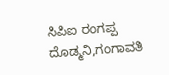ಸಿಪಿಐ ರಂಗಪ್ಪ ದೊಡ್ಮನಿ,ಗಂಗಾವತಿ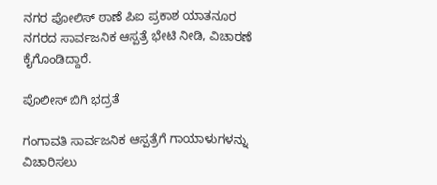ನಗರ ಪೋಲಿಸ್ ಠಾಣೆ ಪಿಐ ಪ್ರಕಾಶ ಯಾತನೂರ ನಗರದ ಸಾರ್ವಜನಿಕ ಆಸ್ಪತ್ರೆ ಭೇಟಿ ನೀಡಿ, ವಿಚಾರಣೆ ಕೈಗೊಂಡಿದ್ದಾರೆ.

ಪೊಲೀಸ್ ಬಿಗಿ ಭದ್ರತೆ

ಗಂಗಾವತಿ ಸಾರ್ವಜನಿಕ ಆಸ್ಪತ್ರೆಗೆ ಗಾಯಾಳುಗಳನ್ನು ವಿಚಾರಿಸಲು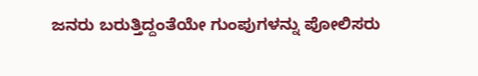ಜನರು ಬರುತ್ತಿದ್ದಂತೆಯೇ ಗುಂಪುಗಳನ್ನು ಪೋಲಿಸರು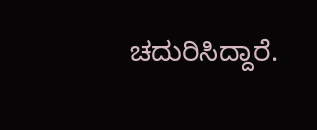ಚದುರಿಸಿದ್ದಾರೆ.